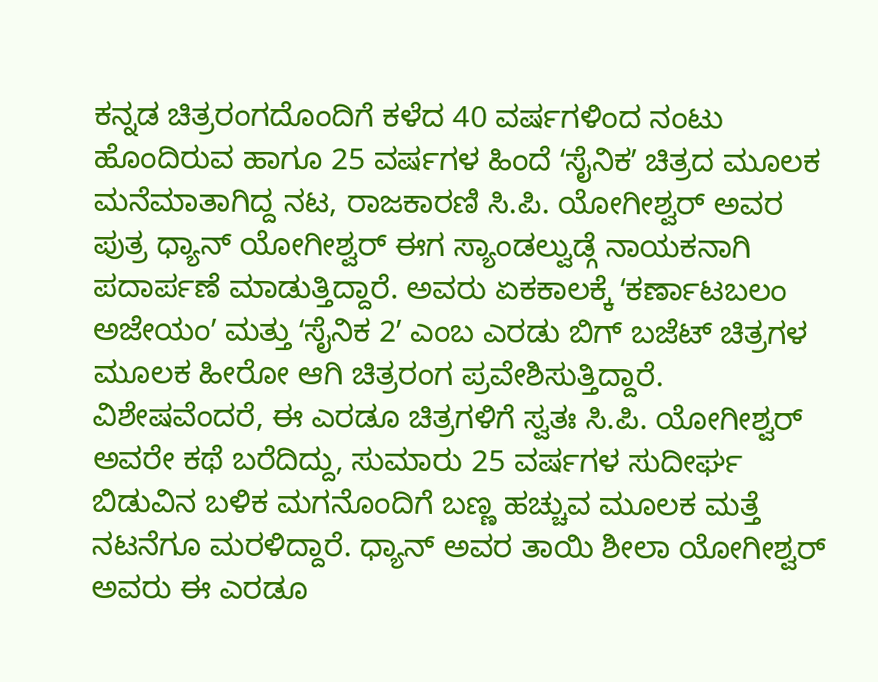ಕನ್ನಡ ಚಿತ್ರರಂಗದೊಂದಿಗೆ ಕಳೆದ 40 ವರ್ಷಗಳಿಂದ ನಂಟು ಹೊಂದಿರುವ ಹಾಗೂ 25 ವರ್ಷಗಳ ಹಿಂದೆ ʻಸೈನಿಕʼ ಚಿತ್ರದ ಮೂಲಕ ಮನೆಮಾತಾಗಿದ್ದ ನಟ, ರಾಜಕಾರಣಿ ಸಿ.ಪಿ. ಯೋಗೀಶ್ವರ್ ಅವರ ಪುತ್ರ ಧ್ಯಾನ್ ಯೋಗೀಶ್ವರ್ ಈಗ ಸ್ಯಾಂಡಲ್ವುಡ್ಗೆ ನಾಯಕನಾಗಿ ಪದಾರ್ಪಣೆ ಮಾಡುತ್ತಿದ್ದಾರೆ. ಅವರು ಏಕಕಾಲಕ್ಕೆ ʻಕರ್ಣಾಟಬಲಂ ಅಜೇಯಂʼ ಮತ್ತು ʻಸೈನಿಕ 2ʼ ಎಂಬ ಎರಡು ಬಿಗ್ ಬಜೆಟ್ ಚಿತ್ರಗಳ ಮೂಲಕ ಹೀರೋ ಆಗಿ ಚಿತ್ರರಂಗ ಪ್ರವೇಶಿಸುತ್ತಿದ್ದಾರೆ.
ವಿಶೇಷವೆಂದರೆ, ಈ ಎರಡೂ ಚಿತ್ರಗಳಿಗೆ ಸ್ವತಃ ಸಿ.ಪಿ. ಯೋಗೀಶ್ವರ್ ಅವರೇ ಕಥೆ ಬರೆದಿದ್ದು, ಸುಮಾರು 25 ವರ್ಷಗಳ ಸುದೀರ್ಘ ಬಿಡುವಿನ ಬಳಿಕ ಮಗನೊಂದಿಗೆ ಬಣ್ಣ ಹಚ್ಚುವ ಮೂಲಕ ಮತ್ತೆ ನಟನೆಗೂ ಮರಳಿದ್ದಾರೆ. ಧ್ಯಾನ್ ಅವರ ತಾಯಿ ಶೀಲಾ ಯೋಗೀಶ್ವರ್ ಅವರು ಈ ಎರಡೂ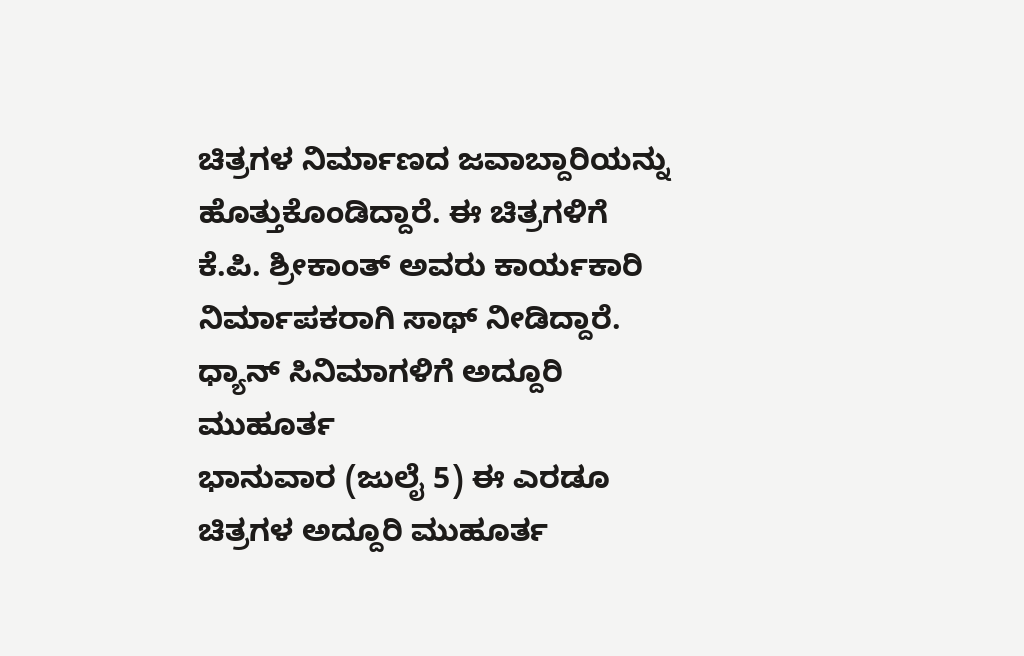ಚಿತ್ರಗಳ ನಿರ್ಮಾಣದ ಜವಾಬ್ದಾರಿಯನ್ನು ಹೊತ್ತುಕೊಂಡಿದ್ದಾರೆ. ಈ ಚಿತ್ರಗಳಿಗೆ ಕೆ.ಪಿ. ಶ್ರೀಕಾಂತ್ ಅವರು ಕಾರ್ಯಕಾರಿ ನಿರ್ಮಾಪಕರಾಗಿ ಸಾಥ್ ನೀಡಿದ್ದಾರೆ.
ಧ್ಯಾನ್ ಸಿನಿಮಾಗಳಿಗೆ ಅದ್ದೂರಿ ಮುಹೂರ್ತ
ಭಾನುವಾರ (ಜುಲೈ 5) ಈ ಎರಡೂ ಚಿತ್ರಗಳ ಅದ್ದೂರಿ ಮುಹೂರ್ತ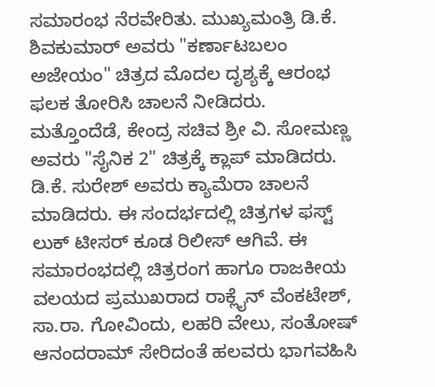ಸಮಾರಂಭ ನೆರವೇರಿತು. ಮುಖ್ಯಮಂತ್ರಿ ಡಿ.ಕೆ. ಶಿವಕುಮಾರ್ ಅವರು "ಕರ್ಣಾಟಬಲಂ ಅಜೇಯಂ" ಚಿತ್ರದ ಮೊದಲ ದೃಶ್ಯಕ್ಕೆ ಆರಂಭ ಫಲಕ ತೋರಿಸಿ ಚಾಲನೆ ನೀಡಿದರು. ಮತ್ತೊಂದೆಡೆ, ಕೇಂದ್ರ ಸಚಿವ ಶ್ರೀ ವಿ. ಸೋಮಣ್ಣ ಅವರು "ಸೈನಿಕ 2" ಚಿತ್ರಕ್ಕೆ ಕ್ಲಾಪ್ ಮಾಡಿದರು. ಡಿ.ಕೆ. ಸುರೇಶ್ ಅವರು ಕ್ಯಾಮೆರಾ ಚಾಲನೆ ಮಾಡಿದರು. ಈ ಸಂದರ್ಭದಲ್ಲಿ ಚಿತ್ರಗಳ ಫಸ್ಟ್ ಲುಕ್ ಟೀಸರ್ ಕೂಡ ರಿಲೀಸ್ ಆಗಿವೆ. ಈ ಸಮಾರಂಭದಲ್ಲಿ ಚಿತ್ರರಂಗ ಹಾಗೂ ರಾಜಕೀಯ ವಲಯದ ಪ್ರಮುಖರಾದ ರಾಕ್ಲೈನ್ ವೆಂಕಟೇಶ್, ಸಾ.ರಾ. ಗೋವಿಂದು, ಲಹರಿ ವೇಲು, ಸಂತೋಷ್ ಆನಂದರಾಮ್ ಸೇರಿದಂತೆ ಹಲವರು ಭಾಗವಹಿಸಿ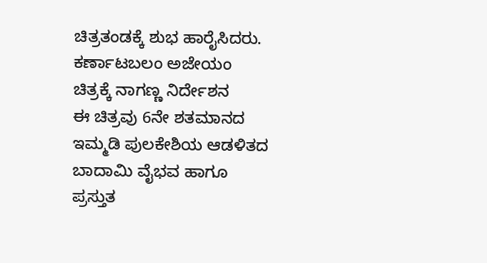ಚಿತ್ರತಂಡಕ್ಕೆ ಶುಭ ಹಾರೈಸಿದರು.
ಕರ್ಣಾಟಬಲಂ ಅಜೇಯಂ ಚಿತ್ರಕ್ಕೆ ನಾಗಣ್ಣ ನಿರ್ದೇಶನ
ಈ ಚಿತ್ರವು 6ನೇ ಶತಮಾನದ ಇಮ್ಮಡಿ ಪುಲಕೇಶಿಯ ಆಡಳಿತದ ಬಾದಾಮಿ ವೈಭವ ಹಾಗೂ ಪ್ರಸ್ತುತ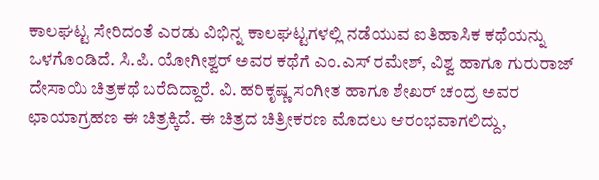ಕಾಲಘಟ್ಟ ಸೇರಿದಂತೆ ಎರಡು ವಿಭಿನ್ನ ಕಾಲಘಟ್ಟಗಳಲ್ಲಿ ನಡೆಯುವ ಐತಿಹಾಸಿಕ ಕಥೆಯನ್ನು ಒಳಗೊಂಡಿದೆ. ಸಿ.ಪಿ. ಯೋಗೀಶ್ವರ್ ಅವರ ಕಥೆಗೆ ಎಂ.ಎಸ್ ರಮೇಶ್, ವಿಶ್ವ ಹಾಗೂ ಗುರುರಾಜ್ ದೇಸಾಯಿ ಚಿತ್ರಕಥೆ ಬರೆದಿದ್ದಾರೆ. ವಿ. ಹರಿಕೃಷ್ಣ ಸಂಗೀತ ಹಾಗೂ ಶೇಖರ್ ಚಂದ್ರ ಅವರ ಛಾಯಾಗ್ರಹಣ ಈ ಚಿತ್ರಕ್ಕಿದೆ. ಈ ಚಿತ್ರದ ಚಿತ್ರೀಕರಣ ಮೊದಲು ಆರಂಭವಾಗಲಿದ್ದು,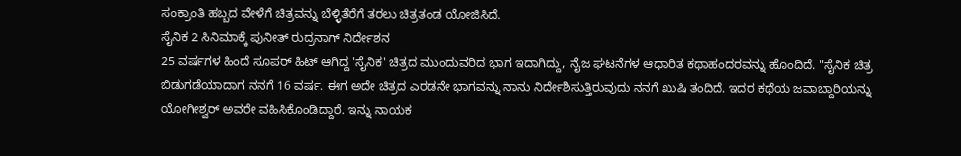ಸಂಕ್ರಾಂತಿ ಹಬ್ಬದ ವೇಳೆಗೆ ಚಿತ್ರವನ್ನು ಬೆಳ್ಳಿತೆರೆಗೆ ತರಲು ಚಿತ್ರತಂಡ ಯೋಜಿಸಿದೆ.
ಸೈನಿಕ 2 ಸಿನಿಮಾಕ್ಕೆ ಪುನೀತ್ ರುದ್ರನಾಗ್ ನಿರ್ದೇಶನ
25 ವರ್ಷಗಳ ಹಿಂದೆ ಸೂಪರ್ ಹಿಟ್ ಆಗಿದ್ದ 'ಸೈನಿಕ' ಚಿತ್ರದ ಮುಂದುವರಿದ ಭಾಗ ಇದಾಗಿದ್ದು, ನೈಜ ಘಟನೆಗಳ ಆಧಾರಿತ ಕಥಾಹಂದರವನ್ನು ಹೊಂದಿದೆ. "ಸೈನಿಕ ಚಿತ್ರ ಬಿಡುಗಡೆಯಾದಾಗ ನನಗೆ 16 ವರ್ಷ. ಈಗ ಅದೇ ಚಿತ್ರದ ಎರಡನೇ ಭಾಗವನ್ನು ನಾನು ನಿರ್ದೇಶಿಸುತ್ತಿರುವುದು ನನಗೆ ಖುಷಿ ತಂದಿದೆ. ಇದರ ಕಥೆಯ ಜವಾಬ್ದಾರಿಯನ್ನು ಯೋಗೀಶ್ವರ್ ಅವರೇ ವಹಿಸಿಕೊಂಡಿದ್ದಾರೆ. ಇನ್ನು ನಾಯಕ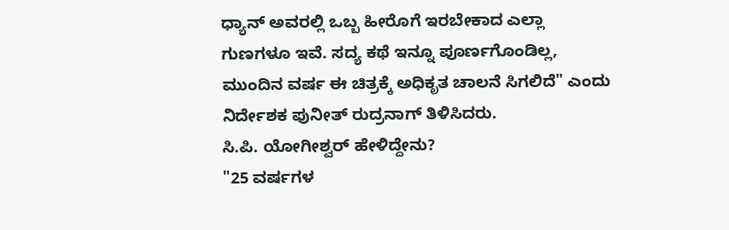ಧ್ಯಾನ್ ಅವರಲ್ಲಿ ಒಬ್ಬ ಹೀರೊಗೆ ಇರಬೇಕಾದ ಎಲ್ಲಾ ಗುಣಗಳೂ ಇವೆ. ಸದ್ಯ ಕಥೆ ಇನ್ನೂ ಪೂರ್ಣಗೊಂಡಿಲ್ಲ, ಮುಂದಿನ ವರ್ಷ ಈ ಚಿತ್ರಕ್ಕೆ ಅಧಿಕೃತ ಚಾಲನೆ ಸಿಗಲಿದೆ" ಎಂದು ನಿರ್ದೇಶಕ ಪುನೀತ್ ರುದ್ರನಾಗ್ ತಿಳಿಸಿದರು.
ಸಿ.ಪಿ. ಯೋಗೀಶ್ವರ್ ಹೇಳಿದ್ದೇನು?
"25 ವರ್ಷಗಳ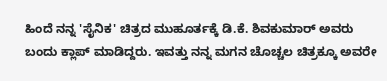ಹಿಂದೆ ನನ್ನ 'ಸೈನಿಕ' ಚಿತ್ರದ ಮುಹೂರ್ತಕ್ಕೆ ಡಿ.ಕೆ. ಶಿವಕುಮಾರ್ ಅವರು ಬಂದು ಕ್ಲಾಪ್ ಮಾಡಿದ್ದರು. ಇವತ್ತು ನನ್ನ ಮಗನ ಚೊಚ್ಚಲ ಚಿತ್ರಕ್ಕೂ ಅವರೇ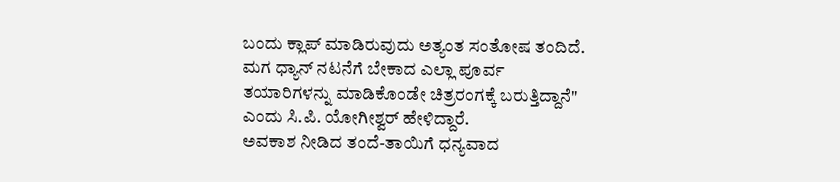ಬಂದು ಕ್ಲಾಪ್ ಮಾಡಿರುವುದು ಅತ್ಯಂತ ಸಂತೋಷ ತಂದಿದೆ. ಮಗ ಧ್ಯಾನ್ ನಟನೆಗೆ ಬೇಕಾದ ಎಲ್ಲಾ ಪೂರ್ವ ತಯಾರಿಗಳನ್ನು ಮಾಡಿಕೊಂಡೇ ಚಿತ್ರರಂಗಕ್ಕೆ ಬರುತ್ತಿದ್ದಾನೆ" ಎಂದು ಸಿ.ಪಿ. ಯೋಗೀಶ್ವರ್ ಹೇಳಿದ್ದಾರೆ.
ಅವಕಾಶ ನೀಡಿದ ತಂದೆ-ತಾಯಿಗೆ ಧನ್ಯವಾದ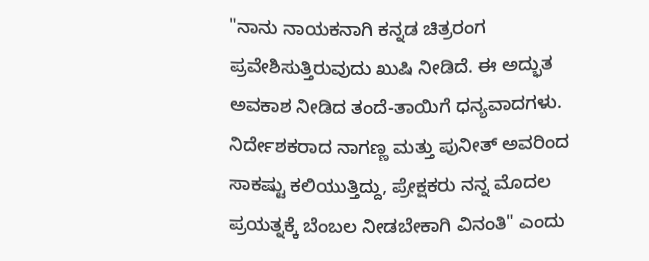"ನಾನು ನಾಯಕನಾಗಿ ಕನ್ನಡ ಚಿತ್ರರಂಗ ಪ್ರವೇಶಿಸುತ್ತಿರುವುದು ಖುಷಿ ನೀಡಿದೆ. ಈ ಅದ್ಭುತ ಅವಕಾಶ ನೀಡಿದ ತಂದೆ-ತಾಯಿಗೆ ಧನ್ಯವಾದಗಳು. ನಿರ್ದೇಶಕರಾದ ನಾಗಣ್ಣ ಮತ್ತು ಪುನೀತ್ ಅವರಿಂದ ಸಾಕಷ್ಟು ಕಲಿಯುತ್ತಿದ್ದು, ಪ್ರೇಕ್ಷಕರು ನನ್ನ ಮೊದಲ ಪ್ರಯತ್ನಕ್ಕೆ ಬೆಂಬಲ ನೀಡಬೇಕಾಗಿ ವಿನಂತಿ" ಎಂದು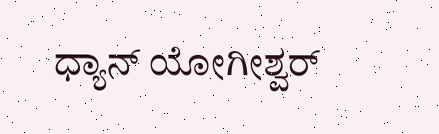ಧ್ಯಾನ್ ಯೋಗೀಶ್ವರ್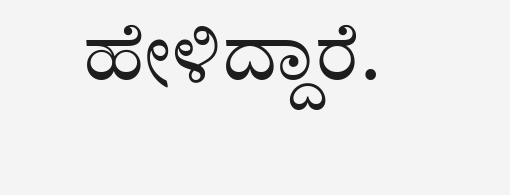ಹೇಳಿದ್ದಾರೆ.